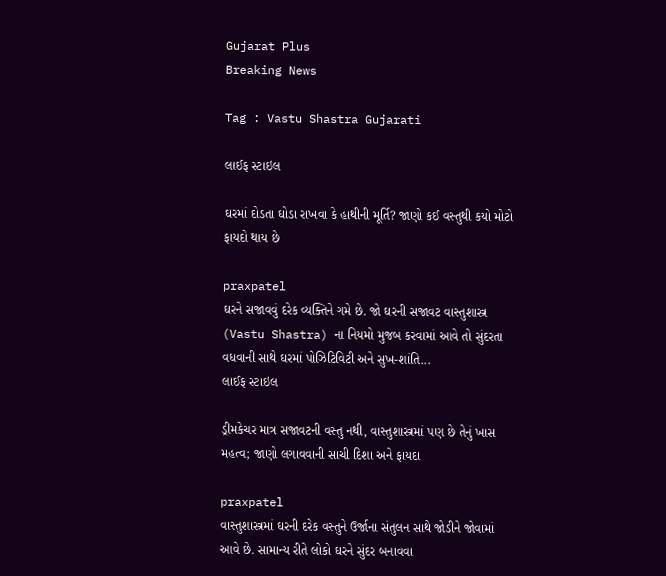Gujarat Plus
Breaking News

Tag : Vastu Shastra Gujarati

લાઈફ સ્ટાઇલ

ઘરમાં દોડતા ઘોડા રાખવા કે હાથીની મૂર્તિ? જાણો કઈ વસ્તુથી કયો મોટો ફાયદો થાય છે

praxpatel
ઘરને સજાવવું દરેક વ્યક્તિને ગમે છે. જો ઘરની સજાવટ વાસ્તુશાસ્ત્ર (Vastu Shastra) ના નિયમો મુજબ કરવામાં આવે તો સુંદરતા વધવાની સાથે ઘરમાં પોઝિટિવિટી અને સુખ-શાંતિ...
લાઈફ સ્ટાઇલ

ડ્રીમકેચર માત્ર સજાવટની વસ્તુ નથી, વાસ્તુશાસ્ત્રમાં પણ છે તેનું ખાસ મહત્વ; જાણો લગાવવાની સાચી દિશા અને ફાયદા

praxpatel
વાસ્તુશાસ્ત્રમાં ઘરની દરેક વસ્તુને ઉર્જાના સંતુલન સાથે જોડીને જોવામાં આવે છે. સામાન્ય રીતે લોકો ઘરને સુંદર બનાવવા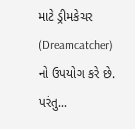માટે ડ્રીમકેચર (Dreamcatcher) નો ઉપયોગ કરે છે. પરંતુ...